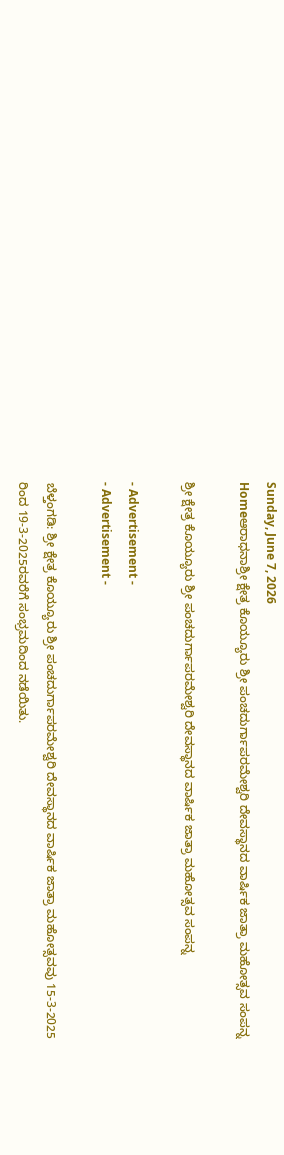Sunday, June 7, 2026
Homeಆರಾಧನಾಶ್ರೀ ಕ್ಷೇತ್ರ ‌ಕೊಯ್ಯೂರು ಶ್ರೀ ‌ಪಂಚದುರ್ಗಾಪರಮೇಶ್ವರಿ ದೇವಸ್ಥಾನದ ವಾರ್ಷಿಕ ಜಾತ್ರಾ ಮಹೋತ್ಸವ ಸಂಪನ್ನ

ಶ್ರೀ ಕ್ಷೇತ್ರ ‌ಕೊಯ್ಯೂರು ಶ್ರೀ ‌ಪಂಚದುರ್ಗಾಪರಮೇಶ್ವರಿ ದೇವಸ್ಥಾನದ ವಾರ್ಷಿಕ ಜಾತ್ರಾ ಮಹೋತ್ಸವ ಸಂಪನ್ನ

- Advertisement -
- Advertisement -

ಬೆಳ್ತಂಗಡಿ: ಶ್ರೀ ಕ್ಷೇತ್ರ ‌ಕೊಯ್ಯೂರು ಶ್ರೀ ‌ಪಂಚದುರ್ಗಾಪರಮೇಶ್ವರಿ ದೇವಸ್ಥಾನದ ವಾರ್ಷಿಕ ಜಾತ್ರಾ ಮಹೋತ್ಸವವು 15-3-2025 ರಿಂದ 19-3-2025ರವರೆಗೆ ಸಂಭ್ರಮದಿಂದ ನಡೆಯಿತು.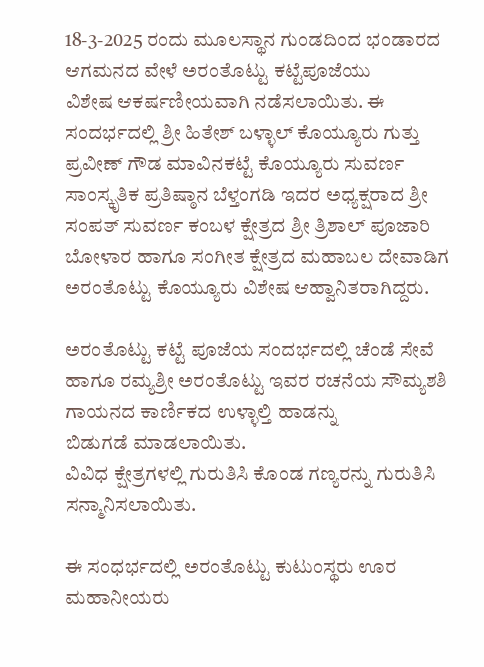18-3-2025 ರಂದು ಮೂಲಸ್ಥಾನ ‌ಗುಂಡದಿಂದ ಭಂಡಾರದ ಆಗಮನದ ವೇಳೆ ಅರಂತೊಟ್ಟು ‌ಕಟ್ಟೆಪೂಜೆಯು ವಿಶೇಷ ‌ಆಕರ್ಷಣೀಯವಾಗಿ‌‌ ನಡೆಸಲಾಯಿತು. ಈ ಸಂದರ್ಭದಲ್ಲಿ ಶ್ರೀ ಹಿತೇಶ್ ಬಳ್ಳಾಲ್ ಕೊಯ್ಯೂರು ಗುತ್ತು ಪ್ರವೀಣ್ ಗೌಡ ಮಾವಿನಕಟ್ಟೆ ಕೊಯ್ಯೂರು ಸುವರ್ಣ ಸಾಂಸ್ಕೃತಿಕ ಪ್ರತಿಷ್ಠಾನ ‌ಬೆಳ್ತಂಗಡಿ ಇದರ ಅಧ್ಯಕ್ಷರಾದ ಶ್ರೀ ಸಂಪತ್ ಸುವರ್ಣ ಕಂಬಳ ಕ್ಷೇತ್ರದ ಶ್ರೀ ತ್ರಿಶಾಲ್ ಪೂಜಾರಿ ಬೋಳಾರ ಹಾಗೂ ಸಂಗೀತ ಕ್ಷೇತ್ರದ ‌ಮಹಾಬಲ ದೇವಾಡಿಗ‌ ಅರಂತೊಟ್ಟು ‌ಕೊಯ್ಯೂರು ವಿಶೇಷ ‌ಆಹ್ವಾನಿತರಾಗಿದ್ದರು.

ಅರಂತೊಟ್ಟು ‌ಕಟ್ಟೆ ಪೂಜೆಯ ಸಂದರ್ಭದಲ್ಲಿ ಚೆಂಡೆ ಸೇವೆ ಹಾಗೂ ‌ರಮ್ಯಶ್ರೀ ಅರಂತೊಟ್ಟು ಇವರ ರಚನೆಯ ಸೌಮ್ಯಶಶಿ ಗಾಯನದ ಕಾರ್ಣಿಕದ ಉಳ್ಳಾಲ್ತಿ ಹಾಡನ್ನು ಬಿಡುಗಡೆ ‌ಮಾಡಲಾಯಿತು.
ವಿವಿಧ ಕ್ಷೇತ್ರಗಳಲ್ಲಿ ‌ಗುರುತಿಸಿ ಕೊಂಡ ಗಣ್ಯರನ್ನು ಗುರುತಿಸಿ ಸನ್ಮಾನಿಸಲಾಯಿತು.

ಈ‌ ಸಂಧರ್ಭದಲ್ಲಿ ಅರಂತೊಟ್ಟು ‌ಕುಟುಂಸ್ಥರು ಊರ ಮಹಾನೀಯರು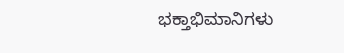ಭಕ್ತಾಭಿಮಾನಿಗಳು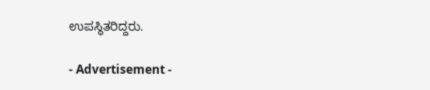ಉಪಸ್ಥಿತರಿದ್ದರು.

- Advertisement -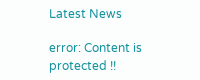Latest News

error: Content is protected !!